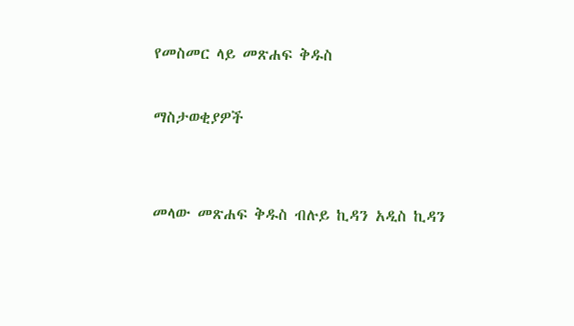የመስመር ላይ መጽሐፍ ቅዱስ

ማስታወቂያዎች


መላው መጽሐፍ ቅዱስ ብሉይ ኪዳን አዲስ ኪዳን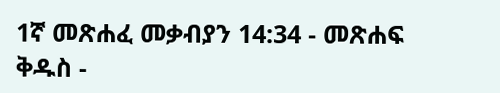1ኛ መጽሐፈ መቃብያን 14:34 - መጽሐፍ ቅዱስ -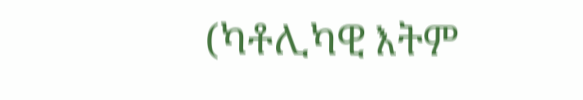(ካቶሊካዊ እትም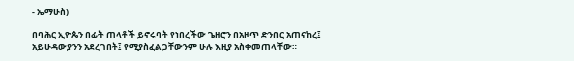- ኤማሁስ)

በባሕር ኢዮጴን በፊት ጠላቶች ይኖሩባት የነበረችው ጌዘሮን በአዞጥ ድንበር አጠናከረ፤ አይሁዳውያንን አደረገበት፤ የሚያስፈልጋቸውንም ሁሉ እዚያ አስቀመጠላቸው።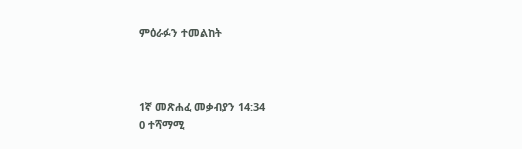ምዕራፉን ተመልከት



1ኛ መጽሐፈ መቃብያን 14:34
0 ተሻማሚ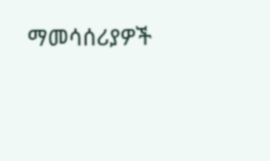ማመሳሰሪያዎች